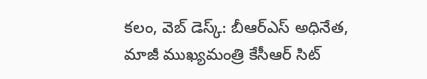కలం, వెబ్ డెస్క్: బీఆర్ఎస్ అధినేత, మాజీ ముఖ్యమంత్రి కేసీఆర్ సిట్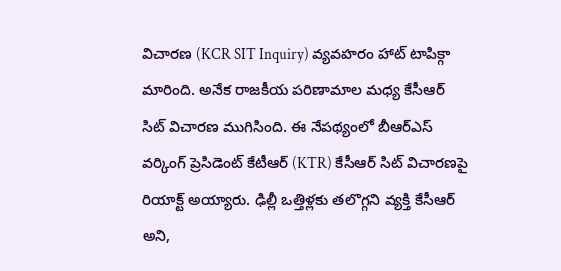విచారణ (KCR SIT Inquiry) వ్యవహరం హాట్ టాపిక్గా మారింది. అనేక రాజకీయ పరిణామాల మధ్య కేసీఆర్ సిట్ విచారణ ముగిసింది. ఈ నేపథ్యంలో బీఆర్ఎస్ వర్కింగ్ ప్రెసిడెంట్ కేటీఆర్ (KTR) కేసీఆర్ సిట్ విచారణపై రియాక్ట్ అయ్యారు. ఢిల్లీ ఒత్తిళ్లకు తలొగ్గని వ్యక్తి కేసీఆర్ అని,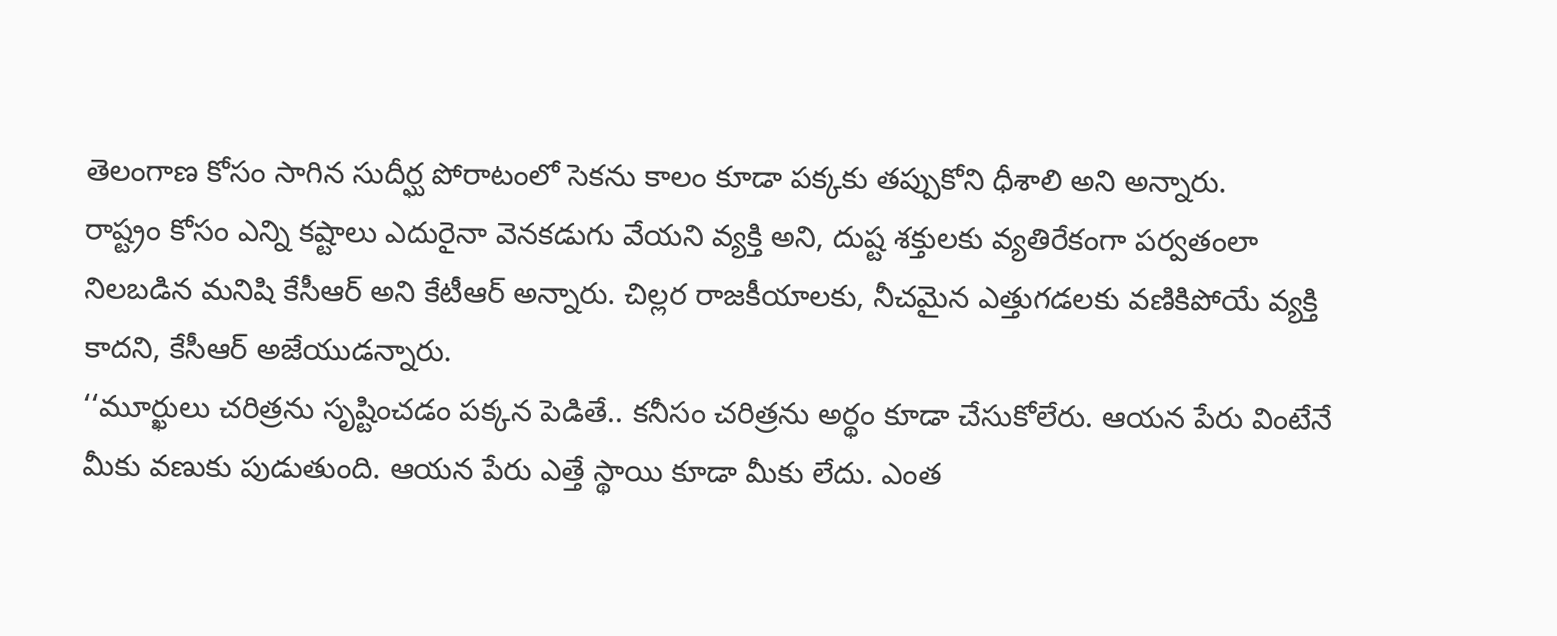తెలంగాణ కోసం సాగిన సుదీర్ఘ పోరాటంలో సెకను కాలం కూడా పక్కకు తప్పుకోని ధీశాలి అని అన్నారు.
రాష్ట్రం కోసం ఎన్ని కష్టాలు ఎదురైనా వెనకడుగు వేయని వ్యక్తి అని, దుష్ట శక్తులకు వ్యతిరేకంగా పర్వతంలా నిలబడిన మనిషి కేసీఆర్ అని కేటీఆర్ అన్నారు. చిల్లర రాజకీయాలకు, నీచమైన ఎత్తుగడలకు వణికిపోయే వ్యక్తి కాదని, కేసీఆర్ అజేయుడన్నారు.
‘‘మూర్ఖులు చరిత్రను సృష్టించడం పక్కన పెడితే.. కనీసం చరిత్రను అర్థం కూడా చేసుకోలేరు. ఆయన పేరు వింటేనే మీకు వణుకు పుడుతుంది. ఆయన పేరు ఎత్తే స్థాయి కూడా మీకు లేదు. ఎంత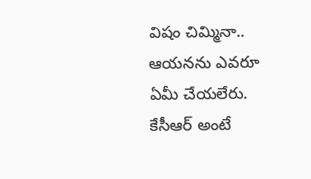విషం చిమ్మినా.. ఆయనను ఎవరూ ఏమీ చేయలేరు. కేసీఆర్ అంటే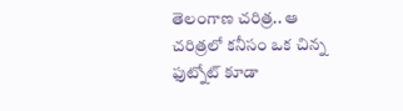తెలంగాణ చరిత్ర.. ఆ చరిత్రలో కనీసం ఒక చిన్న ఫుట్నోట్ కూడా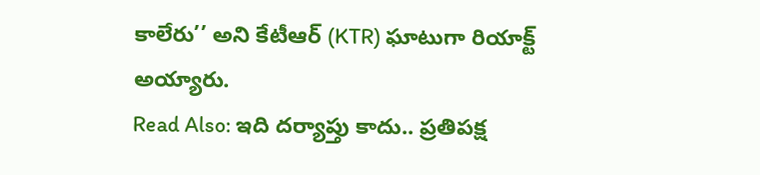కాలేరు’’ అని కేటీఆర్ (KTR) ఘాటుగా రియాక్ట్ అయ్యారు.
Read Also: ఇది దర్యాప్తు కాదు.. ప్రతిపక్ష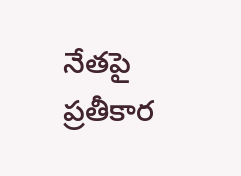నేతపై ప్రతీకార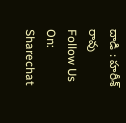దాడి : హరీశ్ రావు
Follow Us On: Sharechat